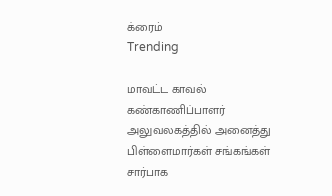க்ரைம்
Trending

மாவட்ட காவல் கண்காணிப்பாளர் அலுவலகத்தில் அனைத்து பிள்ளைமார்கள் சங்கங்கள் சார்பாக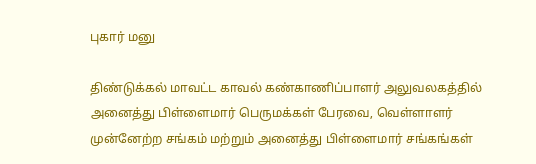புகார் மனு

திண்டுக்கல் மாவட்ட காவல் கண்காணிப்பாளர் அலுவலகத்தில் அனைத்து பிள்ளைமார் பெருமக்கள் பேரவை, வெள்ளாளர் முன்னேற்ற சங்கம் மற்றும் அனைத்து பிள்ளைமார் சங்கங்கள்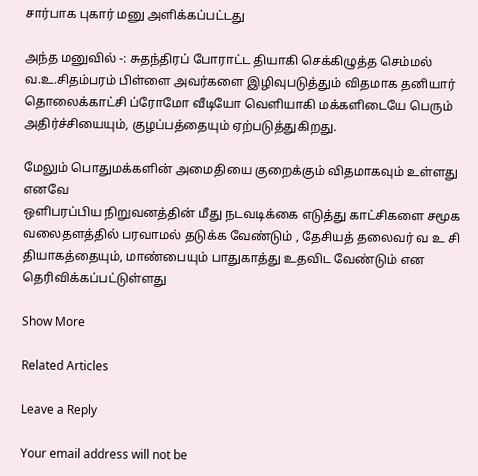சார்பாக புகார் மனு அளிக்கப்பட்டது

அந்த மனுவில் -: சுதந்திரப் போராட்ட தியாகி செக்கிழுத்த செம்மல் வ.உ.சிதம்பரம் பிள்ளை அவர்களை இழிவுபடுத்தும் விதமாக தனியார் தொலைக்காட்சி ப்ரோமோ வீடியோ வெளியாகி மக்களிடையே பெரும் அதிர்ச்சியையும், குழப்பத்தையும் ஏற்படுத்துகிறது.

மேலும் பொதுமக்களின் அமைதியை குறைக்கும் விதமாகவும் உள்ளது எனவே
ஒளிபரப்பிய நிறுவனத்தின் மீது நடவடிக்கை எடுத்து காட்சிகளை சமூக வலைதளத்தில் பரவாமல் தடுக்க வேண்டும் , தேசியத் தலைவர் வ உ சி தியாகத்தையும், மாண்பையும் பாதுகாத்து உதவிட வேண்டும் என தெரிவிக்கப்பட்டுள்ளது

Show More

Related Articles

Leave a Reply

Your email address will not be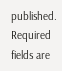published. Required fields are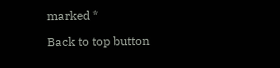marked *

Back to top button